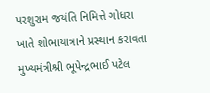પરશુરામ જયંતિ નિમિત્તે ગોધરા ખાતે શોભાયાત્રાને પ્રસ્થાન કરાવતા મુખ્યમંત્રીશ્રી ભૂપેન્દ્રભાઈ પટેલ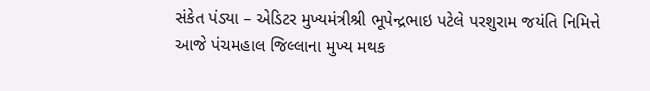સંકેત પંડ્યા – એડિટર મુખ્યમંત્રીશ્રી ભૂપેન્દ્રભાઇ પટેલે પરશુરામ જયંતિ નિમિત્તે આજે પંચમહાલ જિલ્લાના મુખ્ય મથક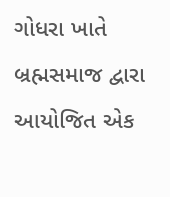ગોધરા ખાતે બ્રહ્મસમાજ દ્વારા આયોજિત એક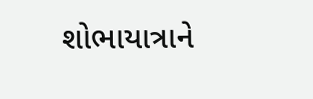શોભાયાત્રાને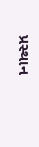પ્રસ્થાન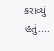કરાવ્યું હતું....